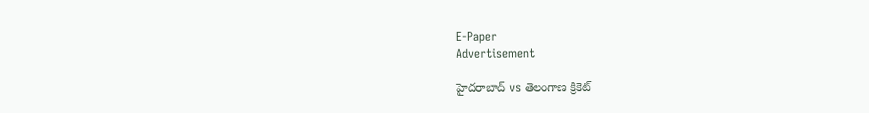E-Paper
Advertisement

హైదరాబాద్ vs తెలంగాణ క్రికెట్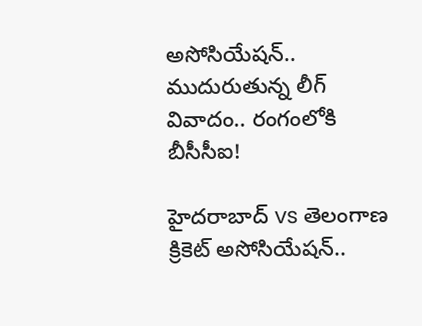అసోసియేషన్.. ముదురుతున్న లీగ్ వివాదం.. రంగంలోకి బీసీసీఐ!

హైదరాబాద్ vs తెలంగాణ క్రికెట్ అసోసియేషన్..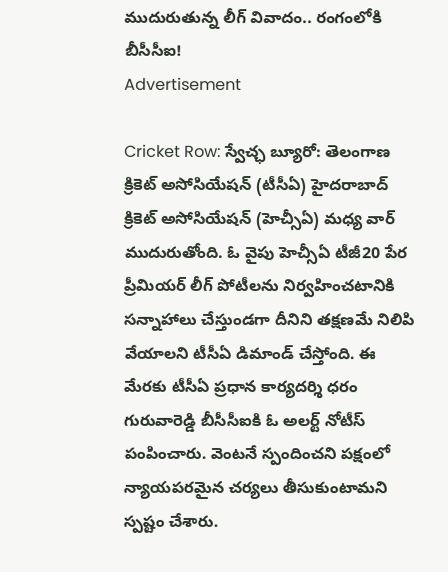ముదురుతున్న లీగ్ వివాదం.. రంగంలోకి బీసీసీఐ!
Advertisement

Cricket Row: స్వేచ్ఛ బ్యూరో: తెలంగాణ క్రికెట్ అసోసియేషన్ (టీసీఏ) హైదరాబాద్ క్రికెట్ అసోసియేషన్ (హెచ్సీఏ) మధ్య వార్ ముదురుతోంది. ఓ వైపు హెచ్సీఏ టీజీ20 పేర ప్రీమియర్ లీగ్ పోటీలను నిర్వహించటానికి సన్నాహాలు చేస్తుండగా దీనిని తక్షణమే నిలిపి వేయాలని టీసీఏ డిమాండ్ చేస్తోంది. ఈ మేరకు టీసీఏ ప్రధాన కార్యదర్శి ధరం గురువారెడ్డి బీసీసీఐకి ఓ అలర్ట్ నోటీస్ పంపించారు. వెంటనే స్పందించని పక్షంలో న్యాయపరమైన చర్యలు తీసుకుంటామని స్పష్టం చేశారు.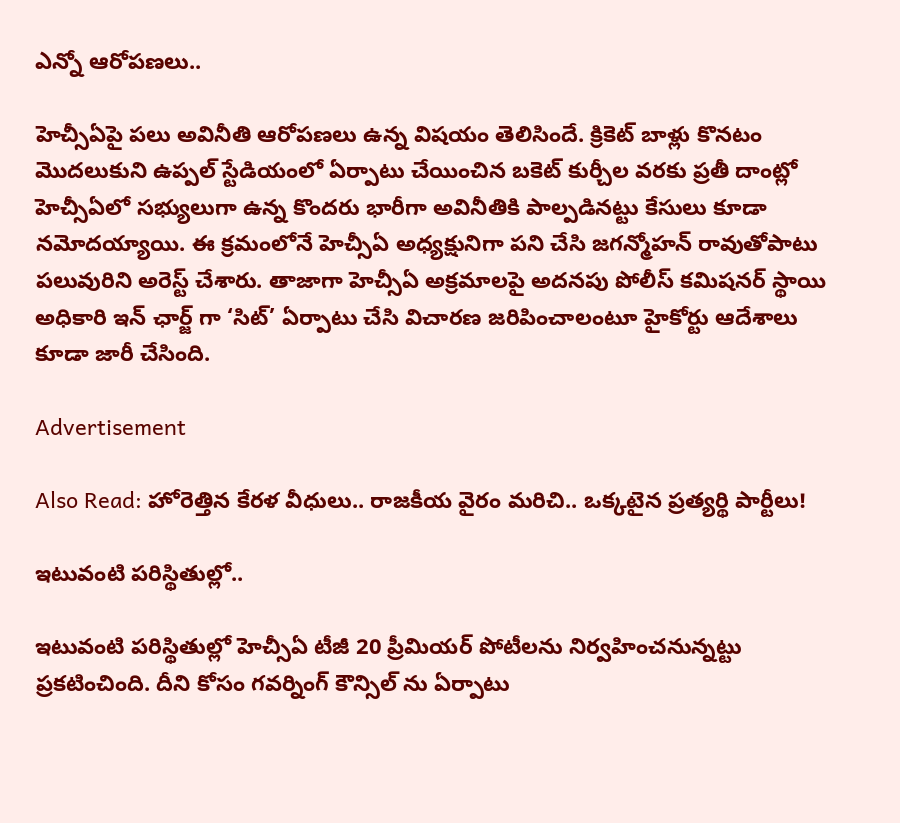ఎన్నో ఆరోపణలు..

హెచ్సీఏపై పలు అవినీతి ఆరోపణలు ఉన్న విషయం తెలిసిందే. క్రికెట్ బాళ్లు కొనటం మొదలుకుని ఉప్పల్ స్టేడియంలో ఏర్పాటు చేయించిన బకెట్ కుర్చీల వరకు ప్రతీ దాంట్లో హెచ్సీఏలో సభ్యులుగా ఉన్న కొందరు భారీగా అవినీతికి పాల్పడినట్టు కేసులు కూడా నమోదయ్యాయి. ఈ క్రమంలోనే హెచ్సీఏ అధ్యక్షునిగా పని చేసి జగన్మోహన్ రావుతోపాటు పలువురిని అరెస్ట్ చేశారు. తాజాగా హెచ్సీఏ అక్రమాలపై అదనపు పోలీస్ కమిషనర్ స్థాయి అధికారి ఇన్ ఛార్జ్ గా ‘సిట్’ ఏర్పాటు చేసి విచారణ జరిపించాలంటూ హైకోర్టు ఆదేశాలు కూడా జారీ చేసింది.

Advertisement

Also Read: హోరెత్తిన కేరళ వీధులు.. రాజకీయ వైరం మరిచి.. ఒక్కటైన ప్రత్యర్థి పార్టీలు!

ఇటువంటి పరిస్థితుల్లో..

ఇటువంటి పరిస్థితుల్లో హెచ్సీఏ టీజీ 20 ప్రీమియర్ పోటీలను నిర్వహించనున్నట్టు ప్రకటించింది. దీని కోసం గవర్నింగ్ కౌన్సిల్ ను ఏర్పాటు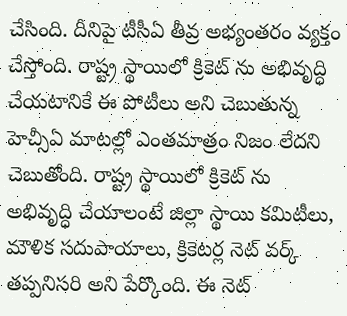చేసింది. దీనిపై టీసీఏ తీవ్ర అభ్యంతరం వ్యక్తం చేస్తోంది. రాష్ట్ర స్థాయిలో క్రికెట్ ను అభివృద్ధి చేయటానికే ఈ పోటీలు అని చెబుతున్న హెచ్సీఏ మాటల్లో ఎంతమాత్రం నిజం లేదని చెబుతోంది. రాష్ట్ర స్థాయిలో క్రికెట్ ను అభివృద్ధి చేయాలంటే జిల్లా స్థాయి కమిటీలు, మౌళిక సదుపాయాలు, క్రికెటర్ల నెట్ వర్క్ తప్పనిసరి అని పేర్కొంది. ఈ నెట్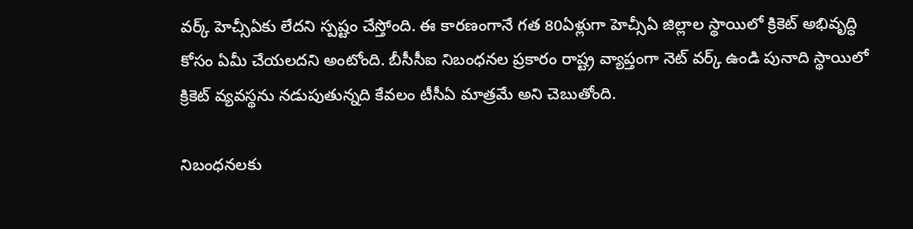వర్క్ హెచ్సీఏకు లేదని స్పష్టం చేస్తోంది. ఈ కారణంగానే గత 80ఏళ్లుగా హెచ్సీఏ జిల్లాల స్థాయిలో క్రికెట్ అభివృద్ధి కోసం ఏమీ చేయలదని అంటోంది. బీసీసీఐ నిబంధనల ప్రకారం రాష్ట్ర వ్యాప్తంగా నెట్ వర్క్ ఉండి పునాది స్థాయిలో క్రికెట్ వ్యవస్థను నడుపుతున్నది కేవలం టీసీఏ మాత్రమే అని చెబుతోంది.

నిబంధనలకు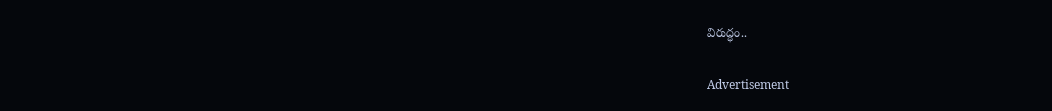విరుద్ధం..

Advertisement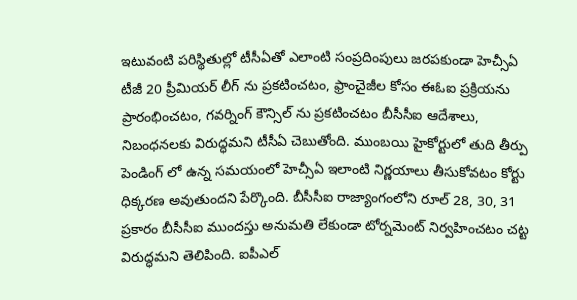ఇటువంటి పరిస్థితుల్లో టీసీఏతో ఎలాంటి సంప్రదింపులు జరపకుండా హెచ్సీఏ టీజీ 20 ప్రీమియర్ లీగ్ ను ప్రకటించటం, ఫ్రాంచైజీల కోసం ఈఓఐ ప్రక్రియను ప్రారంభించటం, గవర్నింగ్ కౌన్సిల్ ను ప్రకటించటం బీసీసీఐ ఆదేశాలు, నిబంధనలకు విరుద్ధమని టీసీఏ చెబుతోంది. ముంబయి హైకోర్టులో తుది తీర్పు పెండింగ్ లో ఉన్న సమయంలో హెచ్సీఏ ఇలాంటి నిర్ణయాలు తీసుకోవటం కోర్టు ధిక్కరణ అవుతుందని పేర్కొంది. బీసీసీఐ రాజ్యాంగంలోని రూల్ 28, 30, 31 ప్రకారం బీసీసీఐ ముందస్తు అనుమతి లేకుండా టోర్నమెంట్ నిర్వహించటం చట్ట విరుద్ధమని తెలిపింది. ఐపీఎల్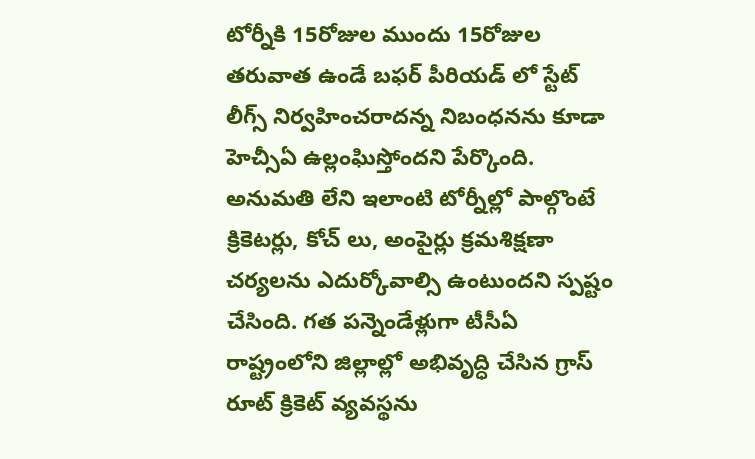టోర్నీకి 15రోజుల ముందు 15రోజుల తరువాత ఉండే బఫర్ పీరియడ్ లో స్టేట్ లీగ్స్ నిర్వహించరాదన్న నిబంధనను కూడా హెచ్సీఏ ఉల్లంఘిస్తోందని పేర్కొంది. అనుమతి లేని ఇలాంటి టోర్నీల్లో పాల్గొంటే క్రికెటర్లు, కోచ్ లు, అంపైర్లు క్రమశిక్షణా చర్యలను ఎదుర్కోవాల్సి ఉంటుందని స్పష్టం చేసింది. గత పన్నెండేళ్లుగా టీసీఏ రాష్ట్రంలోని జిల్లాల్లో అభివృద్ధి చేసిన గ్రాస్ రూట్ క్రికెట్ వ్యవస్థను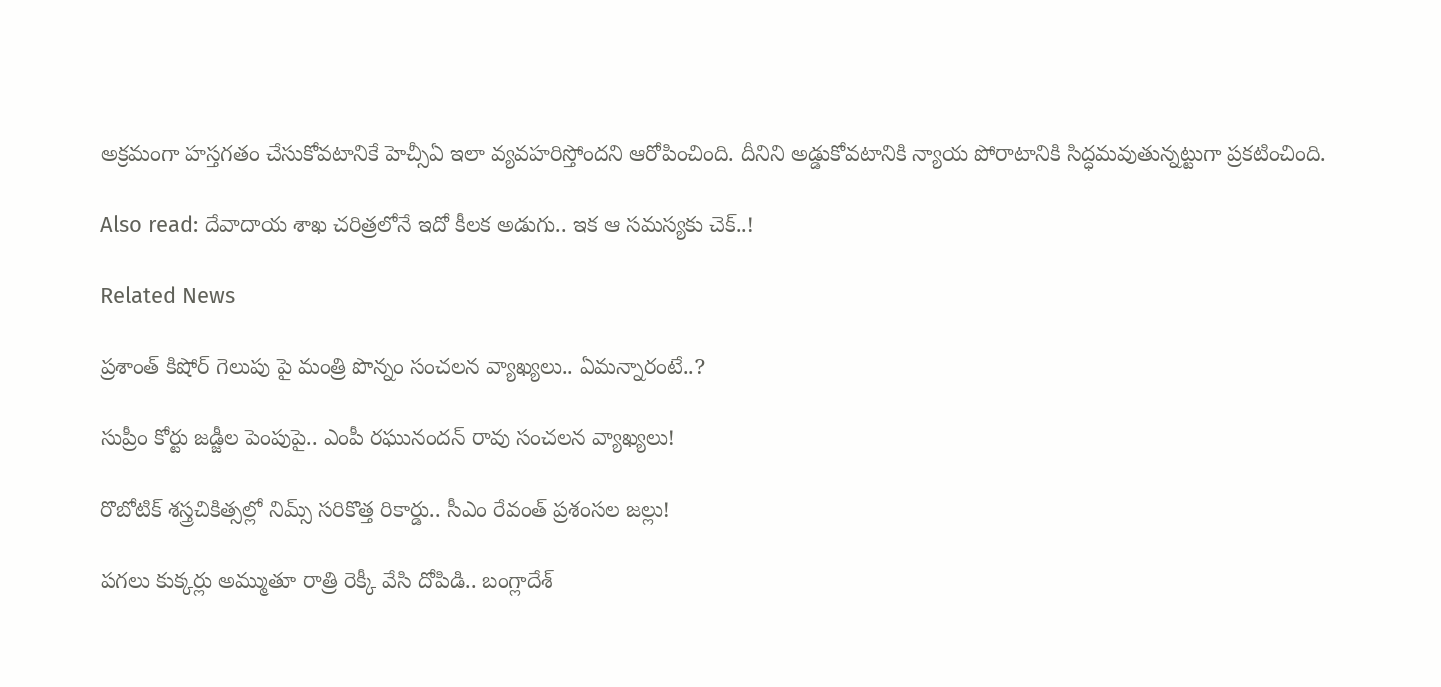అక్రమంగా హస్తగతం చేసుకోవటానికే హెచ్సీఏ ఇలా వ్యవహరిస్తోందని ఆరోపించింది. దీనిని అడ్డుకోవటానికి న్యాయ పోరాటానికి సిద్ధమవుతున్నట్టుగా ప్రకటించింది.

Also read: దేవాదాయ శాఖ చరిత్రలోనే ఇదో కీలక అడుగు.. ఇక ఆ సమస్యకు చెక్..!

Related News

ప్రశాంత్ కిషోర్ గెలుపు పై మంత్రి పొన్నం సంచలన వ్యాఖ్యలు.. ఏమన్నారంటే..?

సుప్రీం కోర్టు జడ్జీల పెంపుపై.. ఎంపీ రఘునందన్ రావు సంచలన వ్యాఖ్యలు!

రొబోటిక్ శస్త్రచికిత్సల్లో నిమ్స్ సరికొత్త రికార్డు.. సీఎం రేవంత్ ప్రశంసల జల్లు!

పగలు కుక్కర్లు అమ్ముతూ రాత్రి రెక్కీ వేసి దోపిడి.. బంగ్లాదేశ్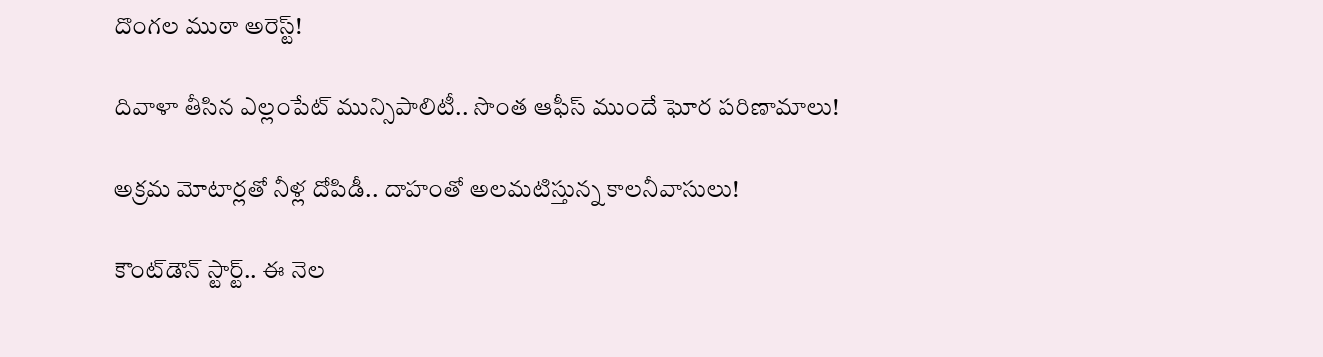దొంగల ముఠా అరెస్ట్!

దివాళా తీసిన ఎల్లంపేట్ మున్సిపాలిటీ.. సొంత ఆఫీస్ ముందే ఘోర పరిణామాలు!

అక్రమ మోటార్లతో నీళ్ల దోపిడీ.. దాహంతో అలమటిస్తున్న కాలనీవాసులు!

కౌంట్‌డౌన్ స్టార్ట్.. ఈ నెల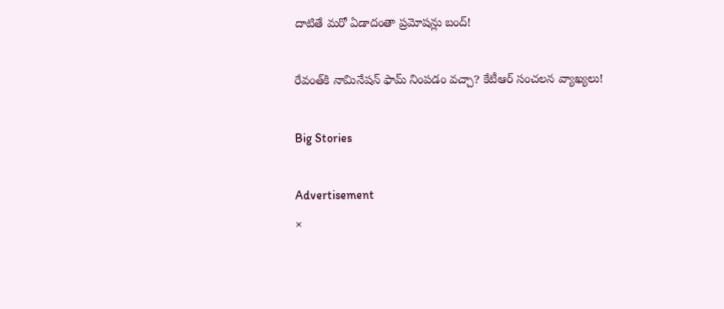దాటితే మరో ఏడాదంతా ప్రమోషన్లు బంద్!

రేవంత్‌కి నామినేషన్ ఫామ్ నింపడం వచ్చా? కేటీఆర్ సంచలన వ్యాఖ్యలు!

Big Stories

Advertisement
×